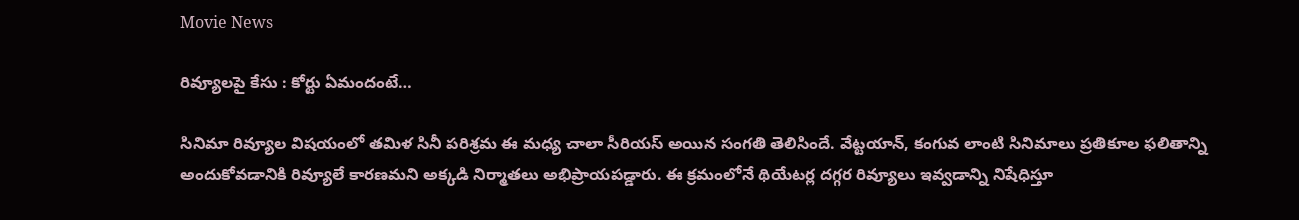Movie News

రివ్యూలపై కేసు : కోర్టు ఏమందంటే…

సినిమా రివ్యూల విషయంలో తమిళ సినీ పరిశ్రమ ఈ మధ్య చాలా సీరియస్ అయిన సంగతి తెలిసిందే. వేట్టయాన్, కంగువ లాంటి సినిమాలు ప్రతికూల ఫలితాన్ని అందుకోవడానికి రివ్యూలే కారణమని అక్కడి నిర్మాతలు అభిప్రాయపడ్డారు. ఈ క్రమంలోనే థియేటర్ల దగ్గర రివ్యూలు ఇవ్వడాన్ని నిషేధిస్తూ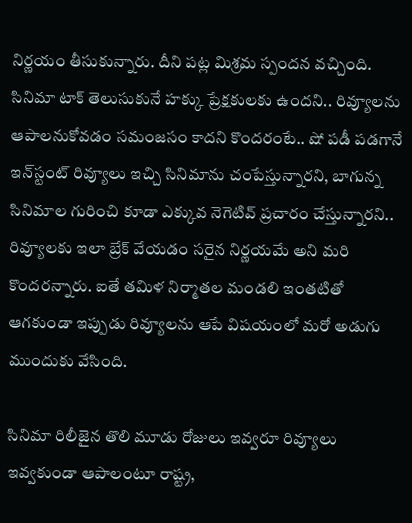నిర్ణయం తీసుకున్నారు. దీని పట్ల మిశ్రమ స్పందన వచ్చింది. సినిమా టాక్ తెలుసుకునే హక్కు ప్రేక్షకులకు ఉందని.. రివ్యూలను ఆపాలనుకోవడం సమంజసం కాదని కొందరంటే.. షో పడీ పడగానే ఇన్‌స్టంట్ రివ్యూలు ఇచ్చి సినిమాను చంపేస్తున్నారని, బాగున్న సినిమాల గురించి కూడా ఎక్కువ నెగెటివ్ ప్రచారం చేస్తున్నారని.. రివ్యూలకు ఇలా బ్రేక్ వేయడం సరైన నిర్ణయమే అని మరి కొందరన్నారు. ఐతే తమిళ నిర్మాతల మండలి ఇంతటితో ఆగకుండా ఇప్పుడు రివ్యూలను ఆపే విషయంలో మరో అడుగు ముందుకు వేసింది.

సినిమా రిలీజైన తొలి మూడు రోజులు ఇవ్వరూ రివ్యూలు ఇవ్వకుండా ఆపాలంటూ రాష్ట్ర,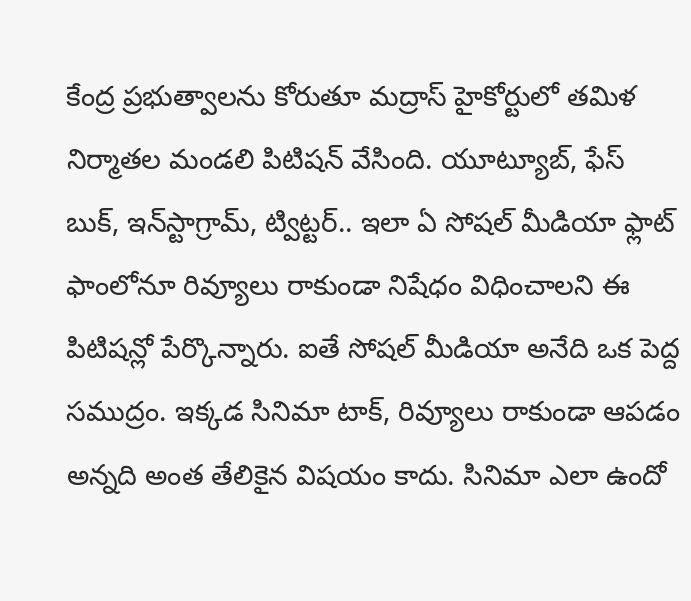కేంద్ర ప్రభుత్వాలను కోరుతూ మద్రాస్ హైకోర్టులో తమిళ నిర్మాతల మండలి పిటిషన్ వేసింది. యూట్యూబ్, ఫేస్ బుక్, ఇన్‌స్టాగ్రామ్, ట్విట్టర్.. ఇలా ఏ సోషల్ మీడియా ఫ్లాట్ ఫాంలోనూ రివ్యూలు రాకుండా నిషేధం విధించాలని ఈ పిటిషన్లో పేర్కొన్నారు. ఐతే సోషల్ మీడియా అనేది ఒక పెద్ద సముద్రం. ఇక్కడ సినిమా టాక్, రివ్యూలు రాకుండా ఆపడం అన్నది అంత తేలికైన విషయం కాదు. సినిమా ఎలా ఉందో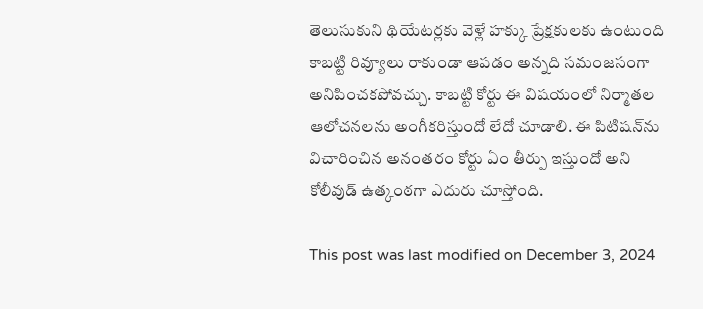తెలుసుకుని థియేటర్లకు వెళ్లే హక్కు ప్రేక్షకులకు ఉంటుంది కాబట్టి రివ్యూలు రాకుండా ఆపడం అన్నది సమంజసంగా అనిపించకపోవచ్చు. కాబట్టి కోర్టు ఈ విషయంలో నిర్మాతల ఆలోచనలను అంగీకరిస్తుందో లేదో చూడాలి. ఈ పిటిషన్‌ను విచారించిన అనంతరం కోర్టు ఏం తీర్పు ఇస్తుందో అని కోలీవుడ్ ఉత్కంఠగా ఎదురు చూస్తోంది.

This post was last modified on December 3, 2024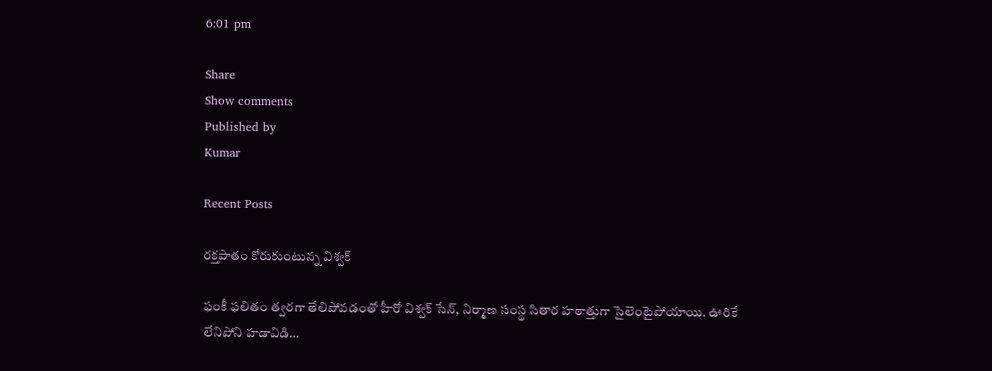6:01 pm

Share
Show comments
Published by
Kumar

Recent Posts

రక్తపాతం కోరుకుంటున్న విశ్వక్

ఫంకీ ఫలితం త్వరగా తేలిపోవడంతో హీరో విశ్వక్ సేన్, నిర్మాణ సంస్థ సితార హఠాత్తుగా సైలెంటైపోయాయి. ఊరికే లేనిపోని హడావిడి…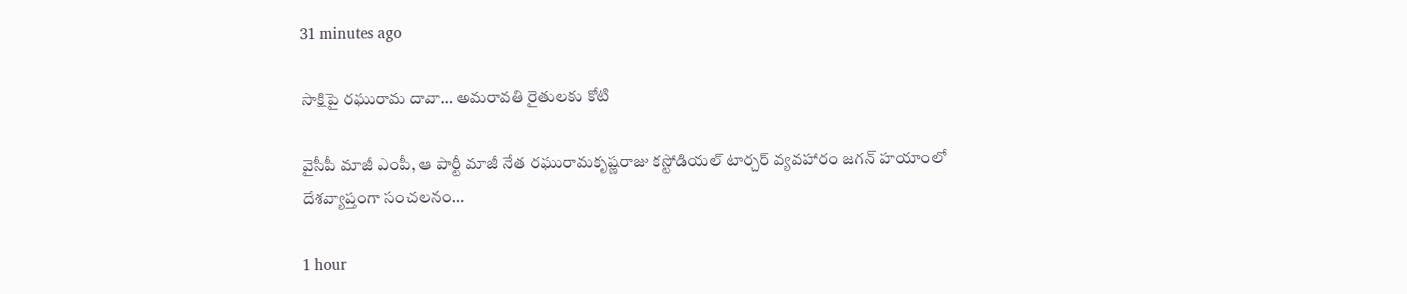31 minutes ago

సాక్షిపై రఘురామ దావా… అమరావతి రైతులకు కోటి

వైసీపీ మాజీ ఎంపీ, ఆ పార్టీ మాజీ నేత రఘురామకృష్ణరాజు కస్టోడియల్ టార్చర్ వ్యవహారం జగన్ హయాంలో దేశవ్యాప్తంగా సంచలనం…

1 hour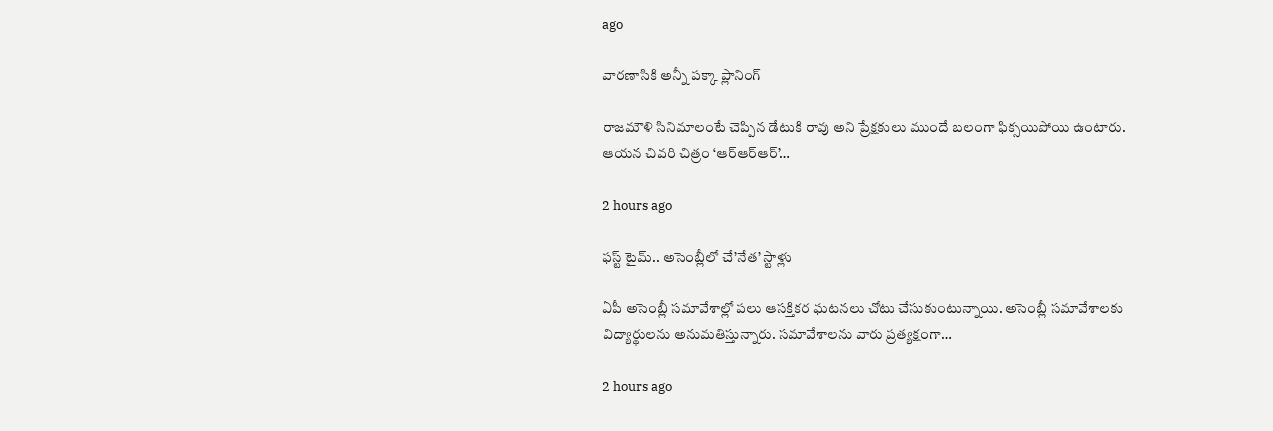ago

వారణాసికి అన్నీ పక్కా ప్లానింగ్

రాజమౌళి సినిమాలంటే చెప్పిన డేటుకి రావు అని ప్రేక్షకులు ముందే బలంగా ఫిక్సయిపోయి ఉంటారు. ఆయన చివరి చిత్రం ‘ఆర్ఆర్ఆర్’…

2 hours ago

ఫస్ట్ టైమ్.. అసెంబ్లీలో చే’నేత’ స్టాళ్లు

ఏపీ అసెంబ్లీ స‌మావేశాల్లో ప‌లు ఆసక్తిక‌ర ఘ‌ట‌న‌లు చోటు చేసుకుంటున్నాయి. అసెంబ్లీ స‌మావేశాల‌కు విద్యార్థుల‌ను అనుమ‌తిస్తున్నారు. స‌మావేశాల‌ను వారు ప్ర‌త్య‌క్షంగా…

2 hours ago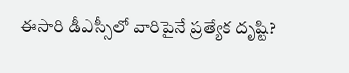ఈసారి డీఎస్సీలో వారిపైనే ప్రత్యేక దృష్టి?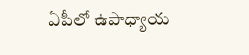ఏపీలో ఉపాధ్యాయ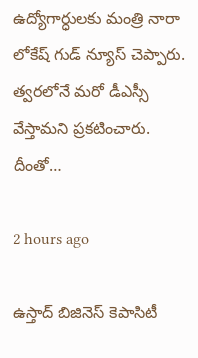ఉద్యోగార్ధులకు మంత్రి నారా లోకేష్ గుడ్ న్యూస్ చెప్పారు. త్వరలోనే మరో డీఎస్సీ వేస్తామని ప్రకటించారు. దీంతో…

2 hours ago

ఉస్తాద్ బిజినెస్ కెపాసిటీ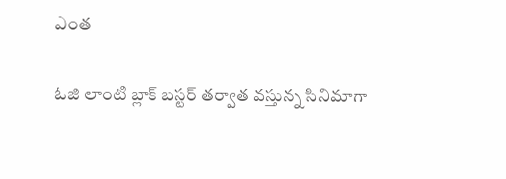ఎంత

ఓజి లాంటి బ్లాక్ బస్టర్ తర్వాత వస్తున్న సినిమాగా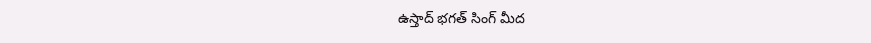ఉస్తాద్ భగత్ సింగ్ మీద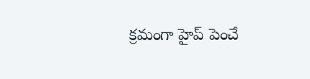క్రమంగా హైప్ పెంచే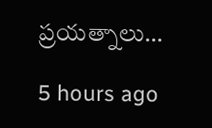ప్రయత్నాలు…

5 hours ago